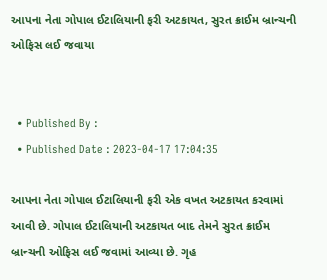આપના નેતા ગોપાલ ઈટાલિયાની ફરી અટકાયત, સુરત ક્રાઈમ બ્રાન્ચની ઓફિસ લઈ જવાયા


  • Published By :
  • Published Date : 2023-04-17 17:04:35

આપના નેતા ગોપાલ ઈટાલિયાની ફરી એક વખત અટકાયત કરવામાં આવી છે. ગોપાલ ઈટાલિયાની અટકાયત બાદ તેમને સુરત ક્રાઈમ બ્રાન્ચની ઓફિસ લઈ જવામાં આવ્યા છે. ગૃહ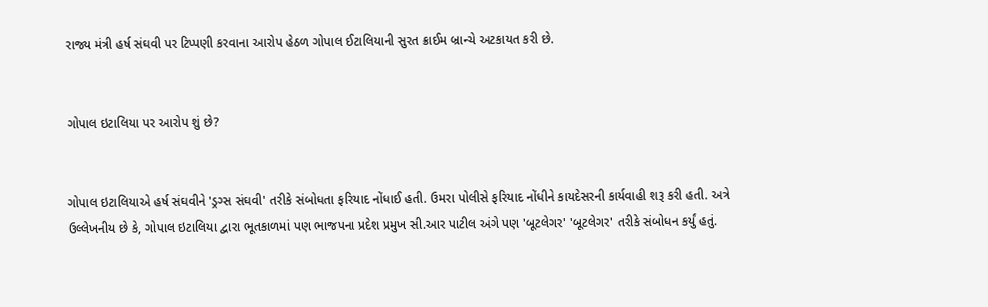રાજ્ય મંત્રી હર્ષ સંઘવી પર ટિપ્પણી કરવાના આરોપ હેઠળ ગોપાલ ઈટાલિયાની સુરત ક્રાઈમ બ્રાન્ચે અટકાયત કરી છે.


ગોપાલ ઇટાલિયા પર આરોપ શું છે?


ગોપાલ ઇટાલિયાએ હર્ષ સંઘવીને 'ડ્રગ્સ સંઘવી' તરીકે સંબોધતા ફરિયાદ નોંધાઈ હતી. ઉમરા પોલીસે ફરિયાદ નોંધીને કાયદેસરની કાર્યવાહી શરૂ કરી હતી. અત્રે ઉલ્લેખનીય છે કે, ગોપાલ ઇટાલિયા દ્વારા ભૂતકાળમાં પણ ભાજપના પ્રદેશ પ્રમુખ સી.આર પાટીલ અંગે પણ 'બૂટલેગર' 'બૂટલેગર' તરીકે સંબોધન કર્યું હતું.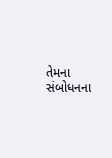તેમના સંબોધનના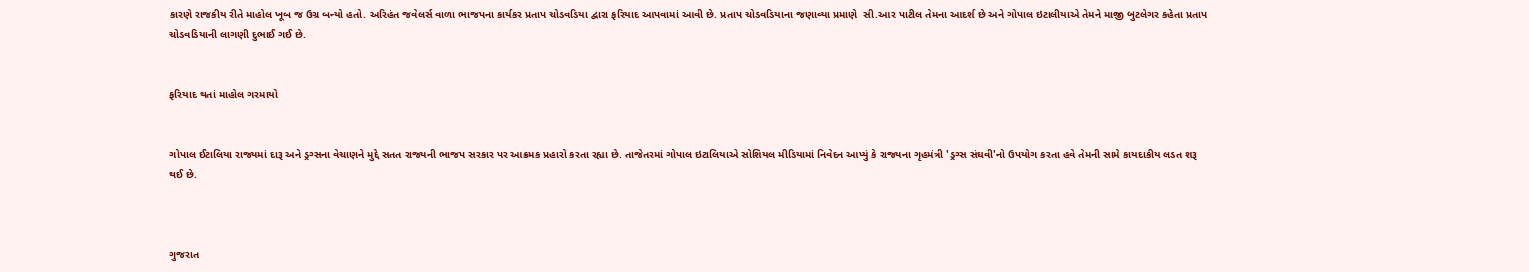કારણે રાજકીય રીતે માહોલ ખૂબ જ ઉગ્ર બન્યો હતો. અરિહંત જવેલર્સ વાળા ભાજપના કાર્યકર પ્રતાપ ચોડવડિયા દ્વારા ફરિયાદ આપવામાં આવી છે. પ્રતાપ ચોડવડિયાના જણાવ્યા પ્રમાણે  સી.આર પાટીલ તેમના આદર્શ છે અને ગોપાલ ઇટાલીયાએ તેમને માજી બુટલેગર કહેતા પ્રતાપ ચોડવડિયાની લાગણી દુભાઈ ગઈ છે.


ફરિયાદ થતાં માહોલ ગરમાયો


ગોપાલ ઈટાલિયા રાજ્યમાં દારૂ અને ડ્રગ્સના વેચાણને મુદ્દે સતત રાજ્યની ભાજપ સરકાર પર આક્રમક પ્રહારો કરતા રહ્યા છે. તાજેતરમાં ગોપાલ ઇટાલિયાએ સોશિયલ મીડિયામાં નિવેદન આપ્યું કે રાજ્યના ગૃહમંત્રી 'ડ્રગ્સ સંઘવી'નો ઉપયોગ કરતા હવે તેમની સામે કાયદાકીય લડત શરૂ થઈ છે.



ગુજરાત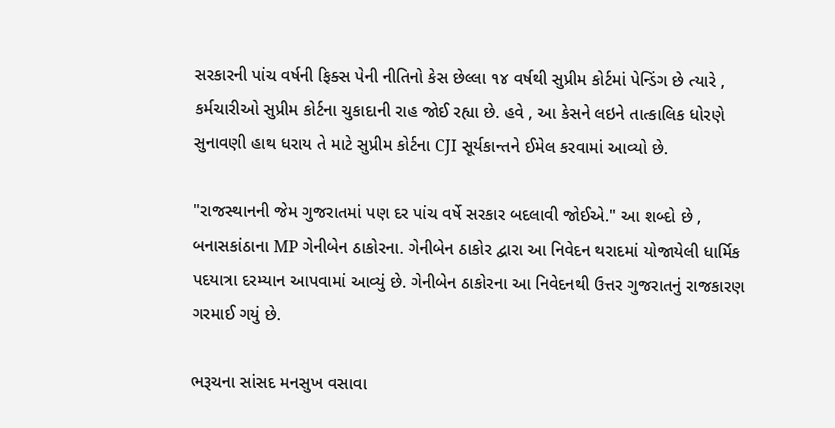સરકારની પાંચ વર્ષની ફિક્સ પેની નીતિનો કેસ છેલ્લા ૧૪ વર્ષથી સુપ્રીમ કોર્ટમાં પેન્ડિંગ છે ત્યારે , કર્મચારીઓ સુપ્રીમ કોર્ટના ચુકાદાની રાહ જોઈ રહ્યા છે. હવે , આ કેસને લઇને તાત્કાલિક ધોરણે સુનાવણી હાથ ધરાય તે માટે સુપ્રીમ કોર્ટના CJI સૂર્યકાન્તને ઈમેલ કરવામાં આવ્યો છે.

"રાજસ્થાનની જેમ ગુજરાતમાં પણ દર પાંચ વર્ષે સરકાર બદલાવી જોઈએ." આ શબ્દો છે , બનાસકાંઠાના MP ગેનીબેન ઠાકોરના. ગેનીબેન ઠાકોર દ્વારા આ નિવેદન થરાદમાં યોજાયેલી ધાર્મિક પદયાત્રા દરમ્યાન આપવામાં આવ્યું છે. ગેનીબેન ઠાકોરના આ નિવેદનથી ઉત્તર ગુજરાતનું રાજકારણ ગરમાઈ ગયું છે.

ભરૂચના સાંસદ મનસુખ વસાવા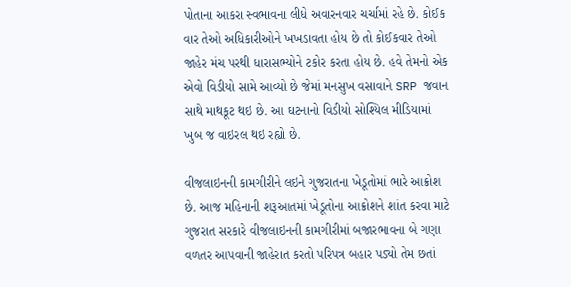પોતાના આકરા સ્વભાવના લીધે અવારનવાર ચર્ચામાં રહે છે. કોઈક વાર તેઓ અધિકારીઓને ખખડાવતા હોય છે તો કોઈકવાર તેઓ જાહેર મંચ પરથી ધારાસભ્યોને ટકોર કરતા હોય છે. હવે તેમનો એક એવો વિડીયો સામે આવ્યો છે જેમાં મનસુખ વસાવાને SRP જવાન સાથે માથકૂટ થઇ છે. આ ઘટનાનો વિડીયો સોશ્યિલ મીડિયામાં ખુબ જ વાઇરલ થઇ રહ્યો છે.

વીજલાઇનની કામગીરીને લઇને ગુજરાતના ખેડૂતોમાં ભારે આક્રોશ છે. આજ મહિનાની શરૂઆતમાં ખેડૂતોના આક્રોશને શાંત કરવા માટે ગુજરાત સરકારે વીજલાઇનની કામગીરીમાં બજારભાવના બે ગણા વળતર આપવાની જાહેરાત કરતો પરિપત્ર બહાર પડ્યો તેમ છતાં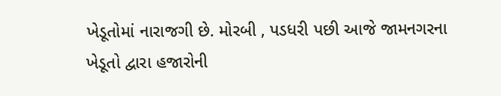ખેડૂતોમાં નારાજગી છે. મોરબી , પડધરી પછી આજે જામનગરના ખેડૂતો દ્વારા હજારોની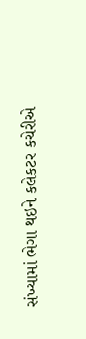સંખ્યામાં ભેગા થઇને કલેકટર કચેરીએ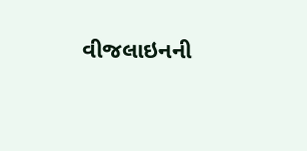વીજલાઇનની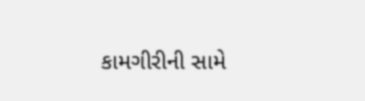કામગીરીની સામે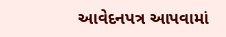આવેદનપત્ર આપવામાં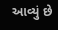આવ્યું છે